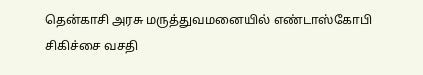தென்காசி அரசு மருத்துவமனையில் எண்டாஸ்கோபி சிகிச்சை வசதி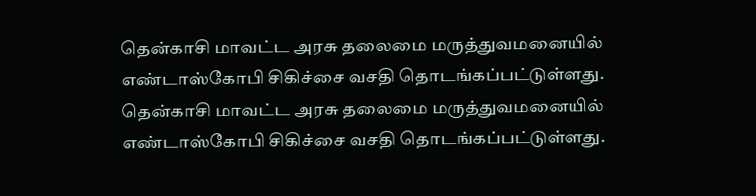தென்காசி மாவட்ட அரசு தலைமை மருத்துவமனையில் எண்டாஸ்கோபி சிகிச்சை வசதி தொடங்கப்பட்டுள்ளது.
தென்காசி மாவட்ட அரசு தலைமை மருத்துவமனையில் எண்டாஸ்கோபி சிகிச்சை வசதி தொடங்கப்பட்டுள்ளது.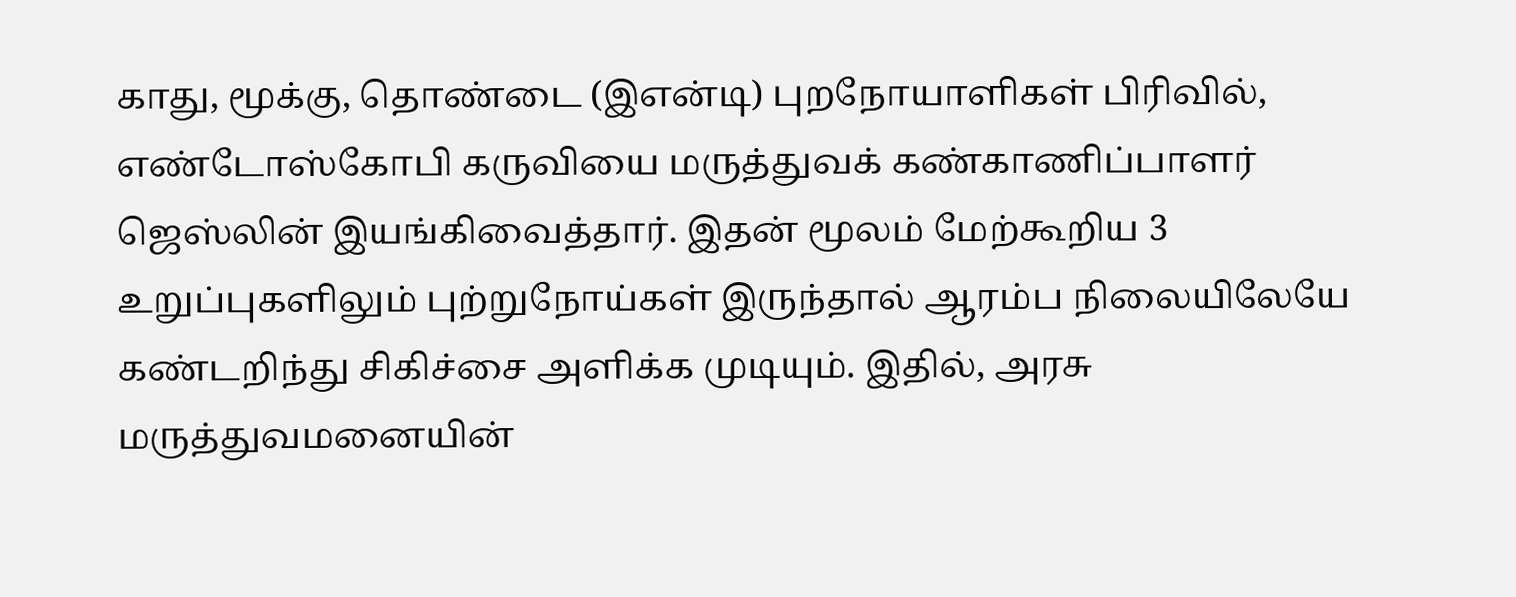காது, மூக்கு, தொண்டை (இஎன்டி) புறநோயாளிகள் பிரிவில், எண்டோஸ்கோபி கருவியை மருத்துவக் கண்காணிப்பாளர் ஜெஸ்லின் இயங்கிவைத்தார். இதன் மூலம் மேற்கூறிய 3 உறுப்புகளிலும் புற்றுநோய்கள் இருந்தால் ஆரம்ப நிலையிலேயே கண்டறிந்து சிகிச்சை அளிக்க முடியும். இதில், அரசு மருத்துவமனையின்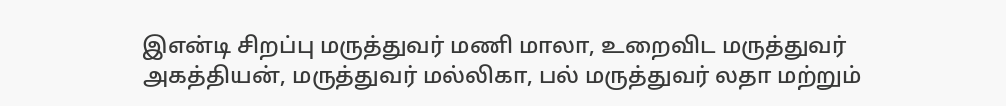இஎன்டி சிறப்பு மருத்துவர் மணி மாலா, உறைவிட மருத்துவர் அகத்தியன், மருத்துவர் மல்லிகா, பல் மருத்துவர் லதா மற்றும்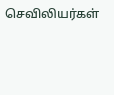செவிலியர்கள்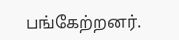பங்கேற்றனர்.